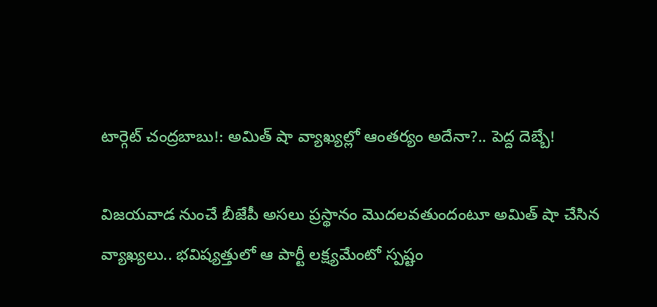టార్గెట్ చంద్రబాబు!: అమిత్ షా వ్యాఖ్యల్లో ఆంతర్యం అదేనా?.. పెద్ద దెబ్బే!

విజయవాడ నుంచే బీజేపీ అసలు ప్రస్థానం మొదలవతుందంటూ అమిత్ షా చేసిన వ్యాఖ్యలు.. భవిష్యత్తులో ఆ పార్టీ లక్ష్యమేంటో స్పష్టం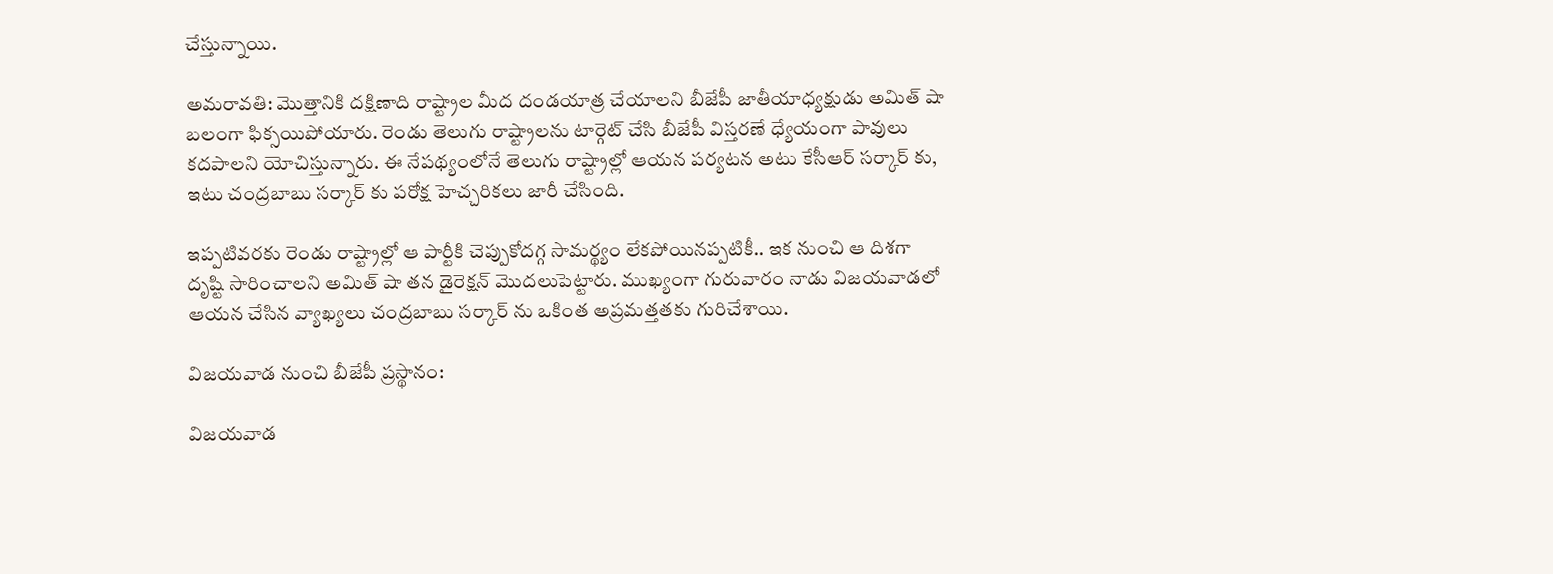చేస్తున్నాయి.

అమరావతి: మొత్తానికి దక్షిణాది రాష్ట్రాల మీద దండయాత్ర చేయాలని బీజేపీ జాతీయాధ్యక్షుడు అమిత్ షా బలంగా ఫిక్సయిపోయారు. రెండు తెలుగు రాష్ట్రాలను టార్గెట్ చేసి బీజేపీ విస్తరణే ధ్యేయంగా పావులు కదపాలని యోచిస్తున్నారు. ఈ నేపథ్యంలోనే తెలుగు రాష్ట్రాల్లో ఆయన పర్యటన అటు కేసీఆర్ సర్కార్ కు, ఇటు చంద్రబాబు సర్కార్ కు పరోక్ష హెచ్చరికలు జారీ చేసింది.

ఇప్పటివరకు రెండు రాష్ట్రాల్లో ఆ పార్టీకి చెప్పుకోదగ్గ సామర్థ్యం లేకపోయినప్పటికీ.. ఇక నుంచి ఆ దిశగా దృష్టి సారించాలని అమిత్ షా తన డైరెక్షన్ మొదలుపెట్టారు. ముఖ్యంగా గురువారం నాడు విజయవాడలో ఆయన చేసిన వ్యాఖ్యలు చంద్రబాబు సర్కార్ ను ఒకింత అప్రమత్తతకు గురిచేశాయి.

విజయవాడ నుంచి బీజేపీ ప్రస్థానం:

విజయవాడ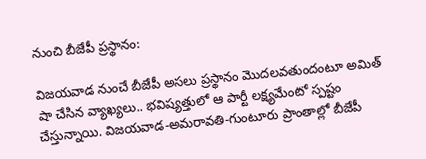నుంచి బీజేపీ ప్రస్థానం:

విజయవాడ నుంచే బీజేపీ అసలు ప్రస్థానం మొదలవతుందంటూ అమిత్ షా చేసిన వ్యాఖ్యలు.. భవిష్యత్తులో ఆ పార్టీ లక్ష్యమేంటో స్పష్టం చేస్తున్నాయి. విజయవాడ-అమరావతి-గుంటూరు ప్రాంతాల్లో బీజేపీ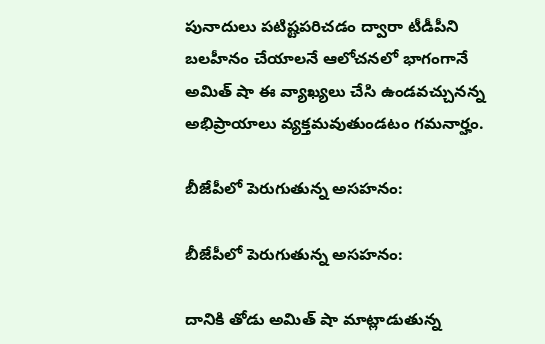పునాదులు పటిష్టపరిచడం ద్వారా టీడీపీని బలహీనం చేయాలనే ఆలోచనలో భాగంగానే అమిత్ షా ఈ వ్యాఖ్యలు చేసి ఉండవచ్చునన్న అభిప్రాయాలు వ్యక్తమవుతుండటం గమనార్హం.

బీజేపీలో పెరుగుతున్న అసహనం:

బీజేపీలో పెరుగుతున్న అసహనం:

దానికి తోడు అమిత్ షా మాట్లాడుతున్న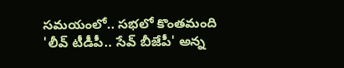సమయంలో.. సభలో కొంతమంది 'లీవ్ టీడీపీ.. సేవ్ బీజేపీ' అన్న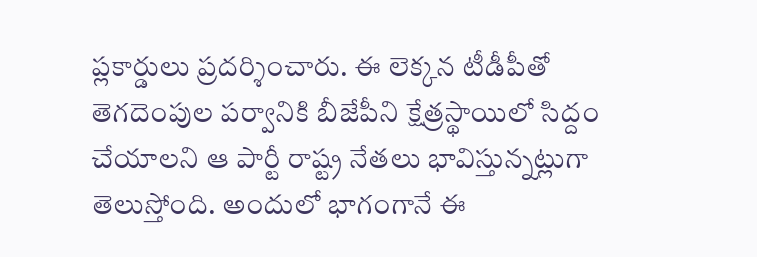ప్లకార్డులు ప్రదర్శించారు. ఈ లెక్కన టీడీపీతో తెగదెంపుల పర్వానికి బీజేపీని క్షేత్రస్థాయిలో సిద్దం చేయాలని ఆ పార్టీ రాష్ట్ర నేతలు భావిస్తున్నట్లుగా తెలుస్తోంది. అందులో భాగంగానే ఈ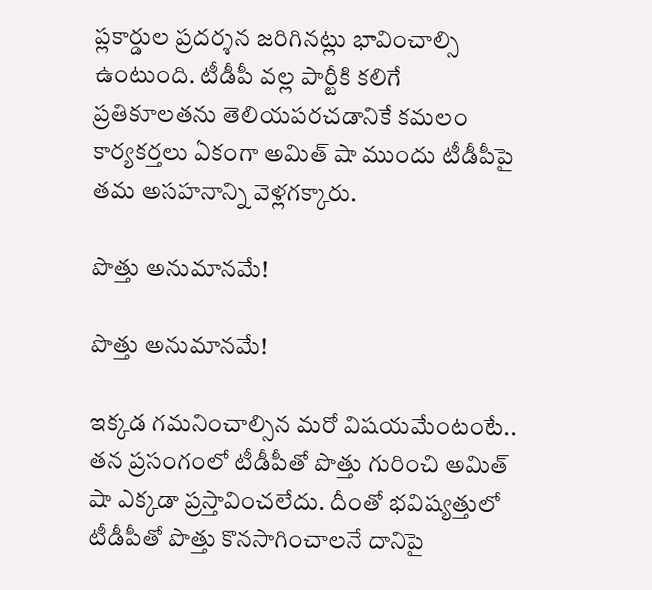ప్లకార్డుల ప్రదర్శన జరిగినట్లు భావించాల్సి ఉంటుంది. టీడీపీ వల్ల పార్టీకి కలిగే ప్రతికూలతను తెలియపరచడానికే కమలం కార్యకర్తలు ఏకంగా అమిత్ షా ముందు టీడీపీపై తమ అసహనాన్ని వెళ్లగక్కారు.

పొత్తు అనుమానమే!

పొత్తు అనుమానమే!

ఇక్కడ గమనించాల్సిన మరో విషయమేంటంటే.. తన ప్రసంగంలో టీడీపీతో పొత్తు గురించి అమిత్ షా ఎక్కడా ప్రస్తావించలేదు. దీంతో భవిష్యత్తులో టీడీపీతో పొత్తు కొనసాగించాలనే దానిపై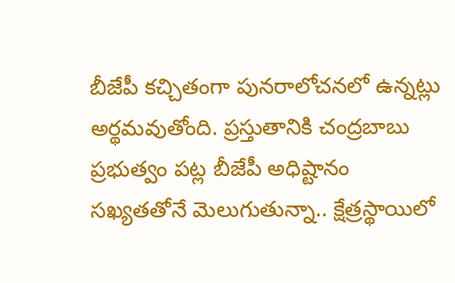బీజేపీ కచ్చితంగా పునరాలోచనలో ఉన్నట్లు అర్థమవుతోంది. ప్రస్తుతానికి చంద్రబాబు ప్రభుత్వం పట్ల బీజేపీ అధిష్టానం సఖ్యతతోనే మెలుగుతున్నా.. క్షేత్రస్థాయిలో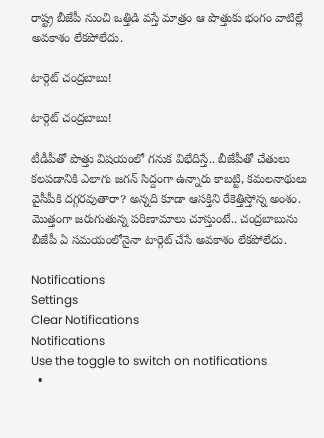రాష్ట్ర బీజేపీ నుంచి ఒత్తిడి వస్తే మాత్రం ఆ పొత్తుకు భంగం వాటిల్లే అవకాశం లేకపోలేదు.

టార్గెట్ చంద్రబాబు!

టార్గెట్ చంద్రబాబు!

టీడీపీతో పొత్తు విషయంలో గనుక విభేదిస్తే.. బీజేపీతో చేతులు కలపడానికి ఎలాగు జగన్ సిద్దంగా ఉన్నారు కాబట్టి, కమలనాథులు వైసీపీకి దగ్గరవుతారా? అన్నది కూడా ఆసక్తిని రేకెత్తిస్తోన్న అంశం. మొత్తంగా జరుగుతున్న పరిణామాలు చూస్తుంటే.. చంద్రబాబును బీజేపీ ఏ సమయంలోనైనా టార్గెట్ చేసే అవకాశం లేకపోలేదు.

Notifications
Settings
Clear Notifications
Notifications
Use the toggle to switch on notifications
  •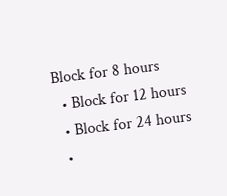Block for 8 hours
  • Block for 12 hours
  • Block for 24 hours
  •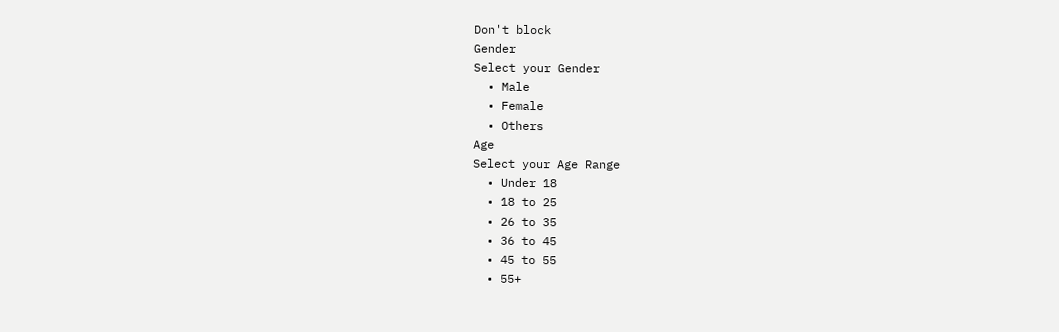Don't block
Gender
Select your Gender
  • Male
  • Female
  • Others
Age
Select your Age Range
  • Under 18
  • 18 to 25
  • 26 to 35
  • 36 to 45
  • 45 to 55
  • 55+